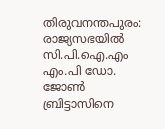തിരുവനന്തപുരം: രാജ്യസഭയിൽ സി.പി.ഐ.എം എം.പി ഡോ. ജോൺ ബ്രിട്ടാസിനെ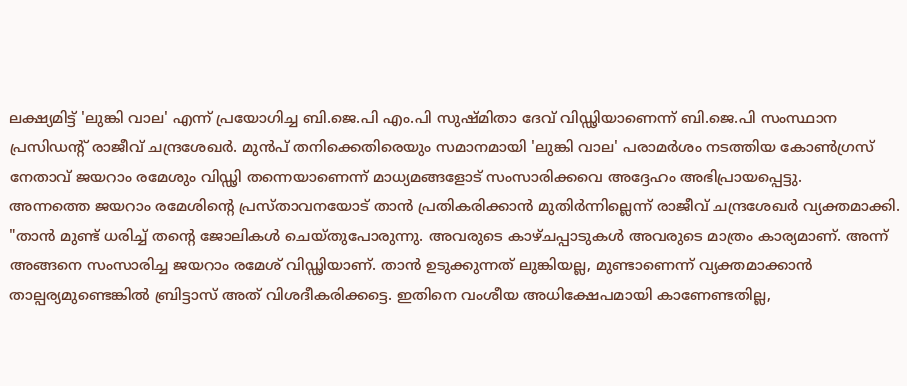ലക്ഷ്യമിട്ട് 'ലുങ്കി വാല' എന്ന് പ്രയോഗിച്ച ബി.ജെ.പി എം.പി സുഷ്മിതാ ദേവ് വിഡ്ഢിയാണെന്ന് ബി.ജെ.പി സംസ്ഥാന പ്രസിഡന്റ് രാജീവ് ചന്ദ്രശേഖർ. മുൻപ് തനിക്കെതിരെയും സമാനമായി 'ലുങ്കി വാല' പരാമർശം നടത്തിയ കോൺഗ്രസ് നേതാവ് ജയറാം രമേശും വിഡ്ഢി തന്നെയാണെന്ന് മാധ്യമങ്ങളോട് സംസാരിക്കവെ അദ്ദേഹം അഭിപ്രായപ്പെട്ടു.
അന്നത്തെ ജയറാം രമേശിന്റെ പ്രസ്താവനയോട് താൻ പ്രതികരിക്കാൻ മുതിർന്നില്ലെന്ന് രാജീവ് ചന്ദ്രശേഖർ വ്യക്തമാക്കി. "താൻ മുണ്ട് ധരിച്ച് തന്റെ ജോലികൾ ചെയ്തുപോരുന്നു. അവരുടെ കാഴ്ചപ്പാടുകൾ അവരുടെ മാത്രം കാര്യമാണ്. അന്ന് അങ്ങനെ സംസാരിച്ച ജയറാം രമേശ് വിഡ്ഢിയാണ്. താൻ ഉടുക്കുന്നത് ലുങ്കിയല്ല, മുണ്ടാണെന്ന് വ്യക്തമാക്കാൻ താല്പര്യമുണ്ടെങ്കിൽ ബ്രിട്ടാസ് അത് വിശദീകരിക്കട്ടെ. ഇതിനെ വംശീയ അധിക്ഷേപമായി കാണേണ്ടതില്ല,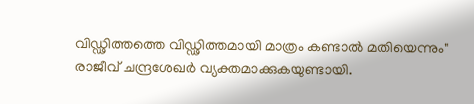വിഡ്ഢിത്തത്തെ വിഡ്ഢിത്തമായി മാത്രം കണ്ടാൽ മതിയെന്നും" രാജീവ് ചന്ദ്രശേഖർ വ്യക്തമാക്കുകയുണ്ടായി.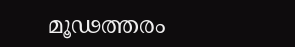മൂഢത്തരം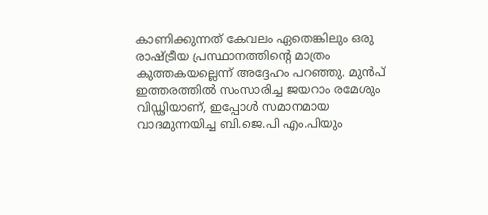കാണിക്കുന്നത് കേവലം ഏതെങ്കിലും ഒരു രാഷ്ട്രീയ പ്രസ്ഥാനത്തിന്റെ മാത്രം കുത്തകയല്ലെന്ന് അദ്ദേഹം പറഞ്ഞു. മുൻപ് ഇത്തരത്തിൽ സംസാരിച്ച ജയറാം രമേശും വിഡ്ഢിയാണ്, ഇപ്പോൾ സമാനമായ വാദമുന്നയിച്ച ബി.ജെ.പി എം.പിയും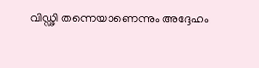വിഡ്ഢി തന്നെയാണെന്നും അദ്ദേഹം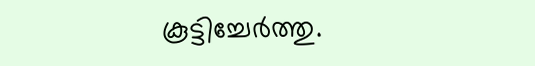കൂട്ടിച്ചേർത്തു.